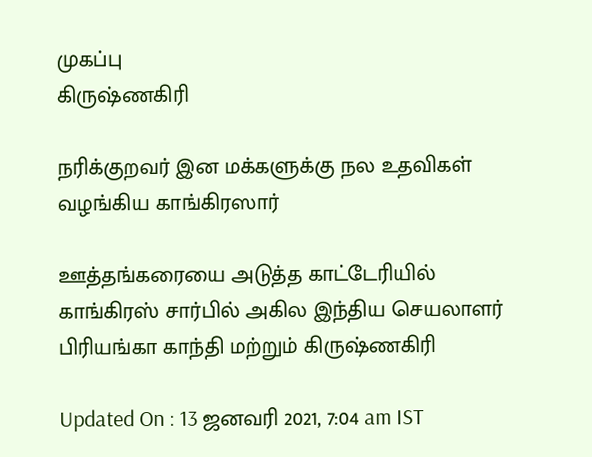முகப்பு
கிருஷ்ணகிரி

நரிக்குறவர் இன மக்களுக்கு நல உதவிகள் வழங்கிய காங்கிரஸார்

ஊத்தங்கரையை அடுத்த காட்டேரியில் காங்கிரஸ் சார்பில் அகில இந்திய செயலாளர் பிரியங்கா காந்தி மற்றும் கிருஷ்ணகிரி

Updated On : 13 ஜனவரி 2021, 7:04 am IST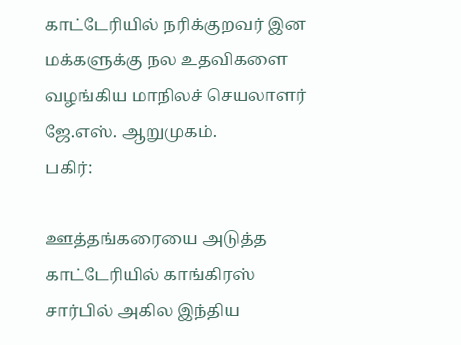காட்டேரியில் நரிக்குறவர் இன மக்களுக்கு நல உதவிகளை வழங்கிய மாநிலச் செயலாளர் ஜே.எஸ். ஆறுமுகம்.
பகிர்:

ஊத்தங்கரையை அடுத்த காட்டேரியில் காங்கிரஸ் சார்பில் அகில இந்திய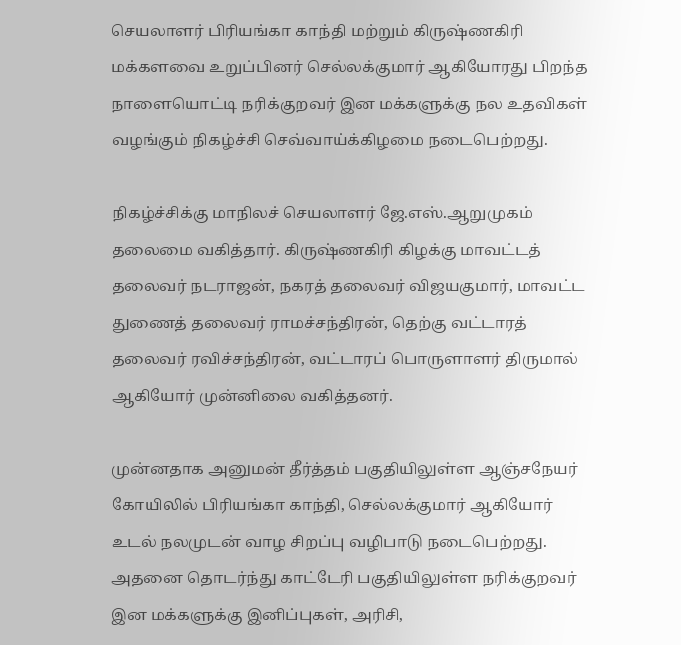செயலாளர் பிரியங்கா காந்தி மற்றும் கிருஷ்ணகிரி மக்களவை உறுப்பினர் செல்லக்குமார் ஆகியோரது பிறந்த நாளையொட்டி நரிக்குறவர் இன மக்களுக்கு நல உதவிகள் வழங்கும் நிகழ்ச்சி செவ்வாய்க்கிழமை நடைபெற்றது.

நிகழ்ச்சிக்கு மாநிலச் செயலாளர் ஜே.எஸ்.ஆறுமுகம் தலைமை வகித்தார். கிருஷ்ணகிரி கிழக்கு மாவட்டத் தலைவர் நடராஜன், நகரத் தலைவர் விஜயகுமார், மாவட்ட துணைத் தலைவர் ராமச்சந்திரன், தெற்கு வட்டாரத் தலைவர் ரவிச்சந்திரன், வட்டாரப் பொருளாளர் திருமால் ஆகியோர் முன்னிலை வகித்தனர்.

முன்னதாக அனுமன் தீர்த்தம் பகுதியிலுள்ள ஆஞ்சநேயர் கோயிலில் பிரியங்கா காந்தி, செல்லக்குமார் ஆகியோர் உடல் நலமுடன் வாழ சிறப்பு வழிபாடு நடைபெற்றது. அதனை தொடர்ந்து காட்டேரி பகுதியிலுள்ள நரிக்குறவர் இன மக்களுக்கு இனிப்புகள், அரிசி,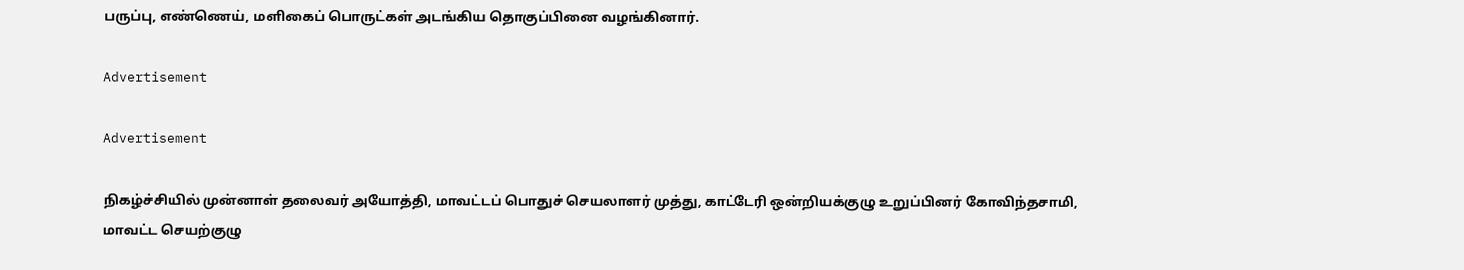பருப்பு, எண்ணெய், மளிகைப் பொருட்கள் அடங்கிய தொகுப்பினை வழங்கினார்.

Advertisement

Advertisement

நிகழ்ச்சியில் முன்னாள் தலைவர் அயோத்தி, மாவட்டப் பொதுச் செயலாளர் முத்து, காட்டேரி ஒன்றியக்குழு உறுப்பினர் கோவிந்தசாமி, மாவட்ட செயற்குழு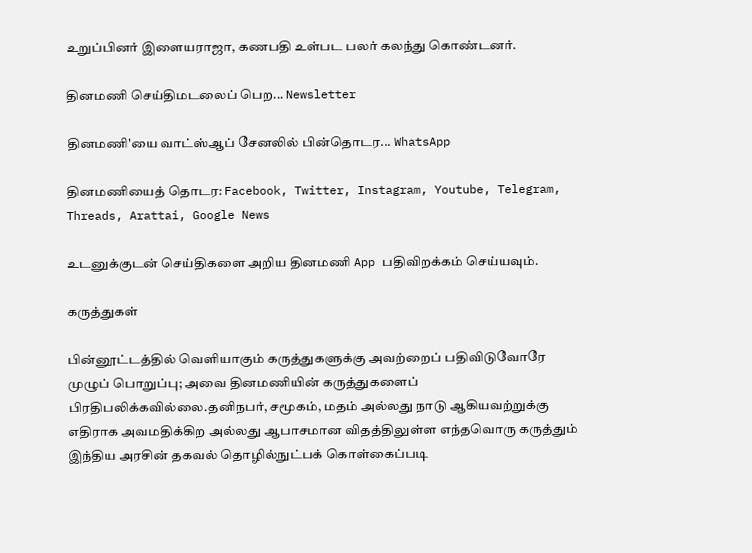உறுப்பினர் இளையராஜா, கணபதி உள்பட பலர் கலந்து கொண்டனர்.

தினமணி செய்திமடலைப் பெற... Newsletter

தினமணி'யை வாட்ஸ்ஆப் சேனலில் பின்தொடர... WhatsApp

தினமணியைத் தொடர: Facebook, Twitter, Instagram, Youtube, Telegram, Threads, Arattai, Google News

உடனுக்குடன் செய்திகளை அறிய தினமணி App பதிவிறக்கம் செய்யவும்.

கருத்துகள்

பின்னூட்டத்தில் வெளியாகும் கருத்துகளுக்கு அவற்றைப் பதிவிடுவோரே முழுப் பொறுப்பு; அவை தினமணியின் கருத்துகளைப் பிரதிபலிக்கவில்லை.தனிநபர், சமூகம், மதம் அல்லது நாடு ஆகியவற்றுக்கு எதிராக அவமதிக்கிற அல்லது ஆபாசமான விதத்திலுள்ள எந்தவொரு கருத்தும் இந்திய அரசின் தகவல் தொழில்நுட்பக் கொள்கைப்படி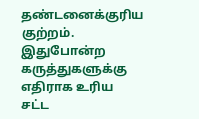தண்டனைக்குரிய குற்றம். இதுபோன்ற கருத்துகளுக்கு எதிராக உரிய சட்ட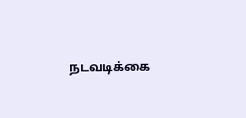நடவடிக்கை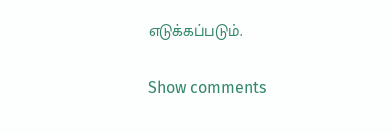எடுக்கப்படும்.

Show comments